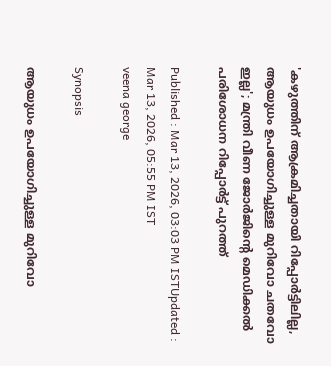'കഴുത്തിന് ആക്രമിച്ചതായി‌ റിപ്പോർട്ടിലില്ല, ആയുധം ഉപയോഗിച്ചുള്ള മുറിവോ ചതവോ ഇല്ല'; മന്ത്രി വീണ ജോർജിന്റെ മെഡിക്കൽ പരിശോധന റിപ്പോർട്ട് പുറത്ത്

Published : Mar 13, 2026, 03:03 PM ISTUpdated : Mar 13, 2026, 05:55 PM IST
veena george

Synopsis

ആയുധം ഉപയോഗിച്ചുള്ള മുറിവോ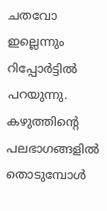ചതവോ ഇല്ലെന്നും റിപ്പോർട്ടിൽ പറയുന്നു. കഴുത്തിന്റെ പലഭാഗങ്ങളിൽ തൊടുമ്പോൾ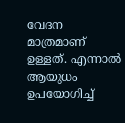വേദന മാത്രമാണ് ഉള്ളത്. എന്നാൽ ആയുധം ഉപയോഗിച്ച്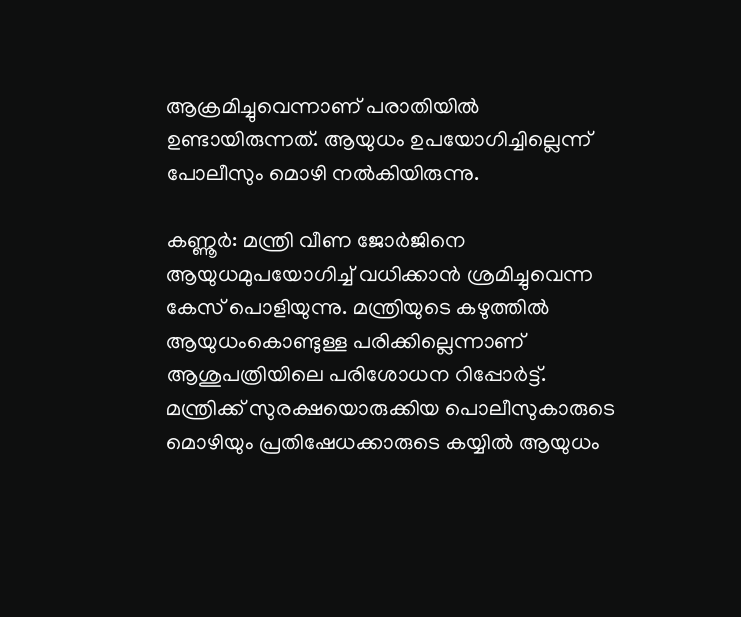ആക്രമിച്ചുവെന്നാണ് പരാതിയിൽ ഉണ്ടായിരുന്നത്. ആയുധം ഉപയോഗിച്ചില്ലെന്ന് പോലീസും മൊഴി നൽകിയിരുന്നു.

കണ്ണൂർ: മന്ത്രി വീണ ജോര്‍ജിനെ ആയുധമുപയോഗിച്ച് വധിക്കാന്‍ ശ്രമിച്ചുവെന്ന കേസ് പൊളിയുന്നു. മന്ത്രിയുടെ കഴുത്തില്‍ ആയുധംകൊണ്ടുള്ള പരിക്കില്ലെന്നാണ് ആശുപത്രിയിലെ പരിശോധന റിപ്പോര്‍ട്ട്. മന്ത്രിക്ക് സുരക്ഷയൊരുക്കിയ പൊലീസുകാരുടെ മൊഴിയും പ്രതിഷേധക്കാരുടെ കയ്യില്‍ ആയുധം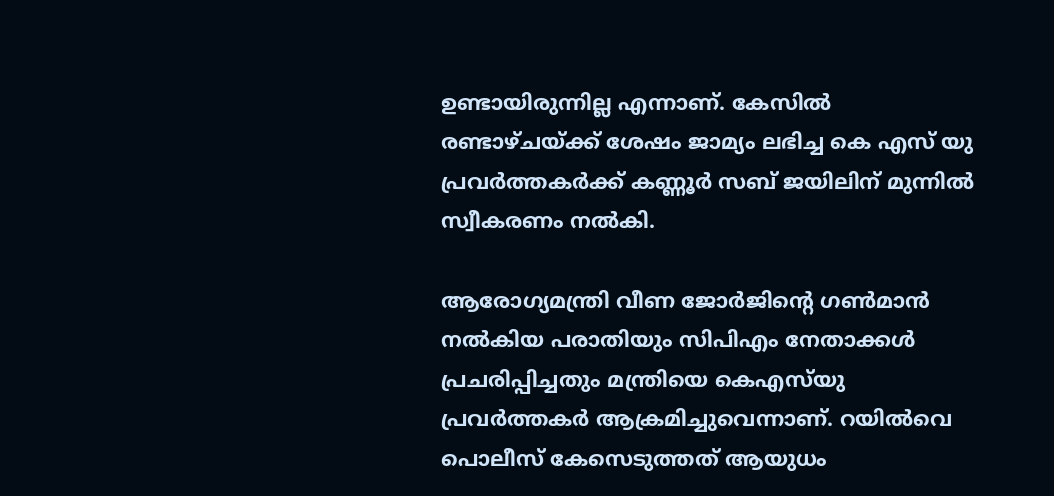ഉണ്ടായിരുന്നില്ല എന്നാണ്. കേസില്‍ രണ്ടാഴ്ചയ്ക്ക് ശേഷം ജാമ്യം ലഭിച്ച കെ എസ് യു പ്രവര്‍ത്തകര്‍ക്ക് കണ്ണൂര്‍ സബ് ജയിലിന് മുന്നില്‍ സ്വീകരണം നല്‍കി.

ആരോഗ്യമന്ത്രി വീണ ജോര്‍ജിന്‍റെ ഗണ്‍മാന്‍ നല്‍കിയ പരാതിയും സിപിഎം നേതാക്കള്‍ പ്രചരിപ്പിച്ചതും മന്ത്രിയെ കെഎസ്‍യു പ്രവര്‍ത്തകര്‍ ആക്രമിച്ചുവെന്നാണ്. റയില്‍വെ പൊലീസ് കേസെടുത്തത് ആയുധം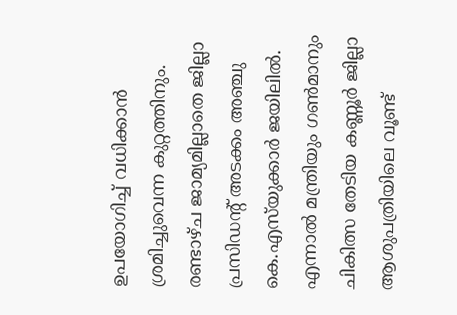ഉപയോഗിച്ച് വധിക്കാന്‍ ശ്രമിച്ചുവെന്ന കുറ്റത്തിനും. രണ്ടാഴ്ച ജാമ്യമില്ലാതെ ജില്ലാ പ്രസി‍ഡന്‍റ് അടക്കം അഞ്ചു കെ.എസ്‍യുക്കാര്‍ ജയിലില്‍. എന്നാല്‍ മന്ത്രിയും ഗണ്‍മാനും ചികിത്സ തേടിയ കണ്ണൂര്‍ ജില്ലാ ആശുപത്രിയിലെ വൂണ്ട്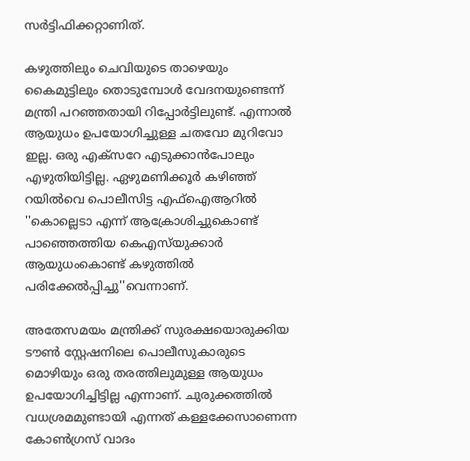സര്‍ട്ടിഫിക്കറ്റാണിത്.

കഴുത്തിലും ചെവിയുടെ താഴെയും കൈമുട്ടിലും തൊടുമ്പോള്‍ വേദനയുണ്ടെന്ന് മന്ത്രി പറഞ്ഞതായി റിപ്പോര്‍ട്ടിലുണ്ട്. എന്നാല്‍ ആയുധം ഉപയോഗിച്ചുള്ള ചതവോ മുറിവോ ഇല്ല. ഒരു എക്സറേ എടുക്കാന്‍പോലും എഴുതിയിട്ടില്ല. ഏഴുമണിക്കൂര്‍ കഴിഞ്ഞ് റയില്‍വെ പൊലീസിട്ട എഫ്ഐആറില്‍ ''കൊല്ലെടാ എന്ന് ആക്രോശിച്ചുകൊണ്ട് പാഞ്ഞെത്തിയ കെഎസ്‍യുക്കാര്‍ ആയുധംകൊണ്ട് കഴുത്തില്‍ പരിക്കേല്‍പ്പിച്ചു''വെന്നാണ്.

അതേസമയം മന്ത്രിക്ക് സുരക്ഷയൊരുക്കിയ ടൗണ്‍ സ്റ്റേഷനിലെ പൊലീസുകാരുടെ മൊഴിയും ഒരു തരത്തിലുമുള്ള ആയുധം ഉപയോഗിച്ചിട്ടില്ല എന്നാണ്. ചുരുക്കത്തില്‍ വധശ്രമമുണ്ടായി എന്നത് കള്ളക്കേസാണെന്ന കോണ്‍ഗ്രസ് വാദം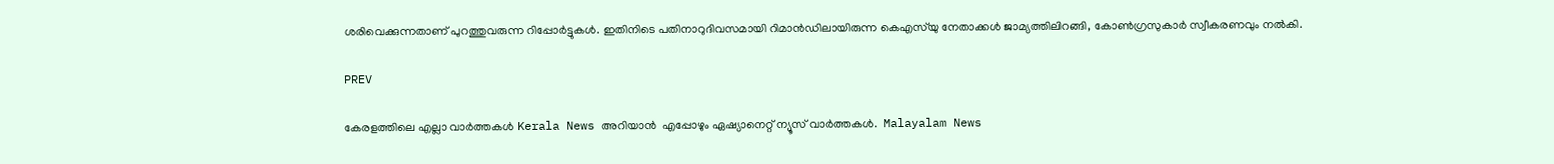ശരിവെക്കുന്നതാണ് പുറത്തുവരുന്ന റിപ്പോര്‍ട്ടുകള്‍. ഇതിനിടെ പതിനാറുദിവസമായി റിമാന്‍ഡിലായിരുന്ന കെഎസ്‍യു നേതാക്കള്‍ ജാമ്യത്തിലിറങ്ങി, കോണ്‍ഗ്രസുകാര്‍ സ്വീകരണവും നല്‍കി.

PREV

കേരളത്തിലെ എല്ലാ വാർത്തകൾ Kerala News അറിയാൻ  എപ്പോഴും ഏഷ്യാനെറ്റ് ന്യൂസ് വാർത്തകൾ.  Malayalam News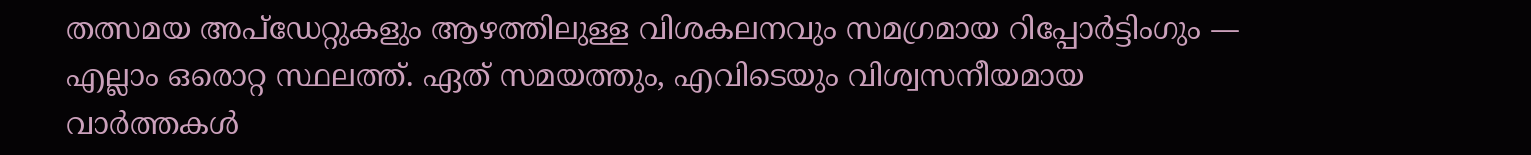തത്സമയ അപ്‌ഡേറ്റുകളും ആഴത്തിലുള്ള വിശകലനവും സമഗ്രമായ റിപ്പോർട്ടിംഗും — എല്ലാം ഒരൊറ്റ സ്ഥലത്ത്. ഏത് സമയത്തും, എവിടെയും വിശ്വസനീയമായ വാർത്തകൾ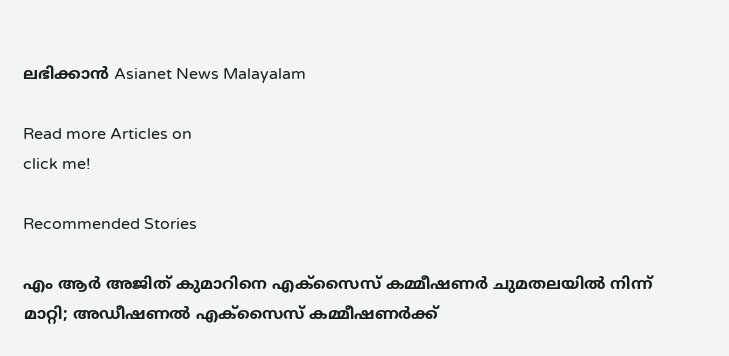ലഭിക്കാൻ Asianet News Malayalam

Read more Articles on
click me!

Recommended Stories

എം ആർ അജിത് കുമാറിനെ എക്സൈസ് കമ്മീഷണർ ചുമതലയിൽ നിന്ന് മാറ്റി; അഡീഷണൽ എക്സൈസ് കമ്മീഷണർക്ക്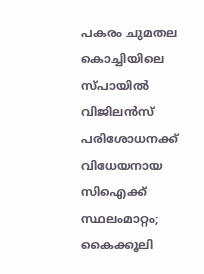പകരം ചുമതല
കൊച്ചിയിലെ സ്‌പായിൽ വിജിലൻസ് പരിശോധനക്ക് വിധേയനായ സിഐക്ക് സ്ഥലംമാറ്റം; കൈക്കൂലി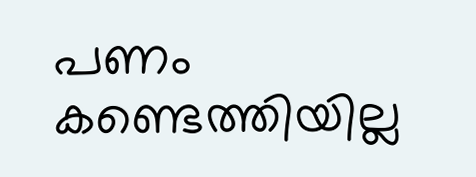പണം കണ്ടെത്തിയില്ല